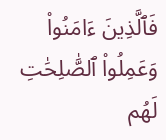فَٱلَّذِينَ ءَامَنُوا۟ وَعَمِلُوا۟ ٱلصَّٰلِحَٰتِ لَهُم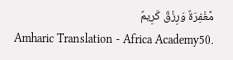مَّغْفِرَةٌ وَرِزْقٌ كَرِيمٌ
Amharic Translation - Africa Academy50.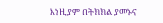እነዚያም በትክክል ያመኑና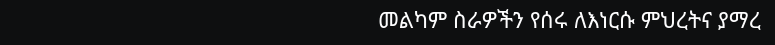መልካም ስራዎችን የሰሩ ለእነርሱ ምህረትና ያማረ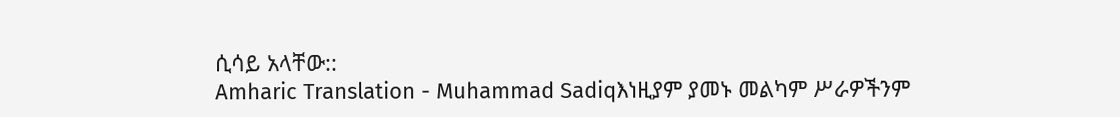ሲሳይ አላቸው::
Amharic Translation - Muhammad Sadiqእነዚያም ያመኑ መልካም ሥራዎችንም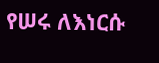የሠሩ ለእነርሱ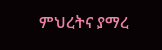ምህረትና ያማረ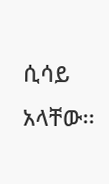ሲሳይ አላቸው፡፡